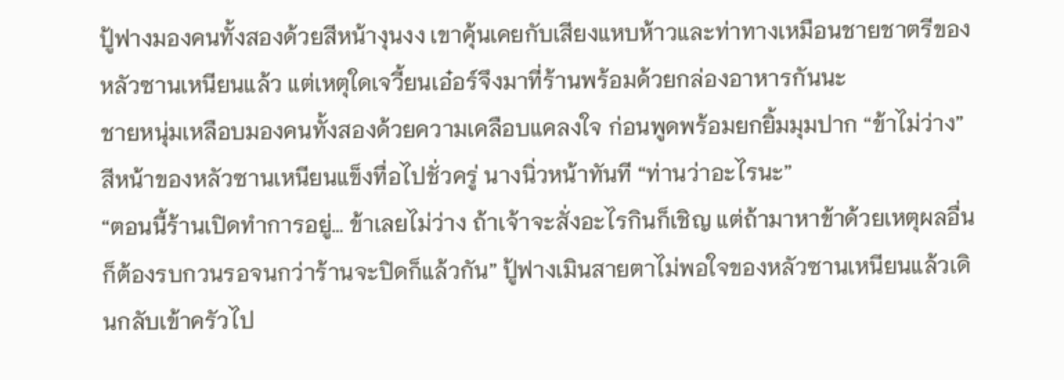ปู้ฟางมองคนทั้งสองด้วยสีหน้างุนงง เขาคุ้นเคยกับเสียงแหบห้าวและท่าทางเหมือนชายชาตรีของหลัวซานเหนียนแล้ว แต่เหตุใดเจวี้ยนเอ๋อร์จึงมาที่ร้านพร้อมด้วยกล่องอาหารกันนะ
ชายหนุ่มเหลือบมองคนทั้งสองด้วยความเคลือบแคลงใจ ก่อนพูดพร้อมยกยิ้มมุมปาก “ข้าไม่ว่าง”
สีหน้าของหลัวซานเหนียนแข็งทื่อไปชั่วครู่ นางนิ่วหน้าทันที “ท่านว่าอะไรนะ”
“ตอนนี้ร้านเปิดทำการอยู่… ข้าเลยไม่ว่าง ถ้าเจ้าจะสั่งอะไรกินก็เชิญ แต่ถ้ามาหาข้าด้วยเหตุผลอื่น ก็ต้องรบกวนรอจนกว่าร้านจะปิดก็แล้วกัน” ปู้ฟางเมินสายตาไม่พอใจของหลัวซานเหนียนแล้วเดินกลับเข้าครัวไป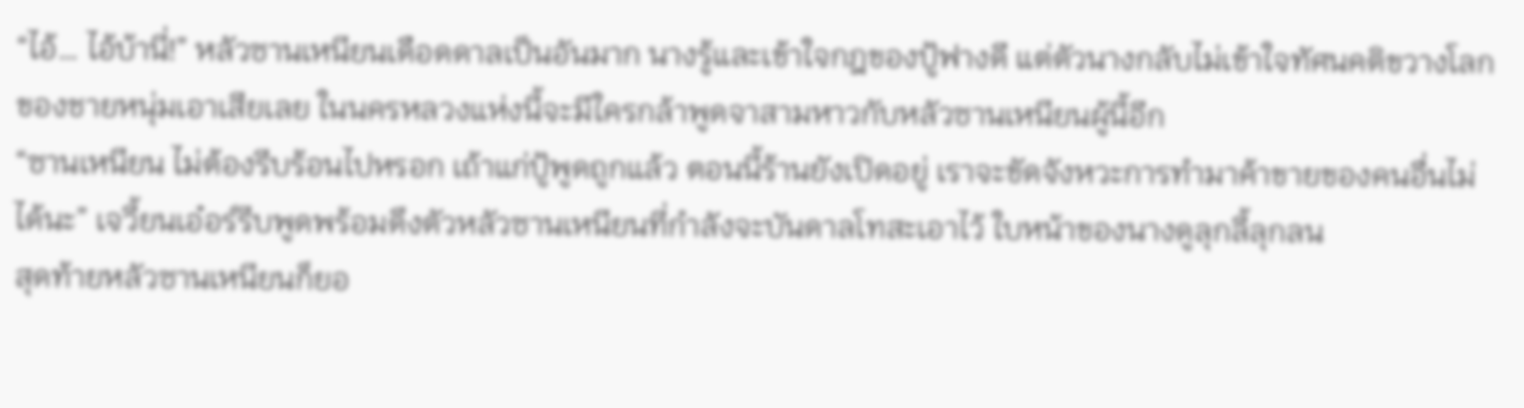“ไอ้… ไอ้บ้านี่!” หลัวซานเหนียนเดือดดาลเป็นอันมาก นางรู้และเข้าใจกฎของปู้ฟางดี แต่ตัวนางกลับไม่เข้าใจทัศนคติขวางโลกของชายหนุ่มเอาเสียเลย ในนครหลวงแห่งนี้จะมีใครกล้าพูดจาสามหาวกับหลัวซานเหนียนผู้นี้อีก
“ซานเหนียน ไม่ต้องรีบร้อนไปหรอก เถ้าแก่ปู้พูดถูกแล้ว ตอนนี้ร้านยังเปิดอยู่ เราจะขัดจังหวะการทำมาค้าขายของคนอื่นไม่ได้นะ” เจวี้ยนเอ๋อร์รีบพูดพร้อมดึงตัวหลัวซานเหนียนที่กำลังจะบันดาลโทสะเอาไว้ ใบหน้าของนางดูลุกลี้ลุกลน
สุดท้ายหลัวซานเหนียนก็ยอ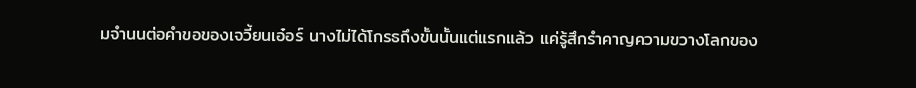มจำนนต่อคำขอของเจวี้ยนเอ๋อร์ นางไม่ได้โกรธถึงขั้นนั้นแต่แรกแล้ว แค่รู้สึกรำคาญความขวางโลกของ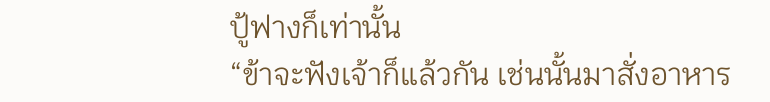ปู้ฟางก็เท่านั้น
“ข้าจะฟังเจ้าก็แล้วกัน เช่นนั้นมาสั่งอาหาร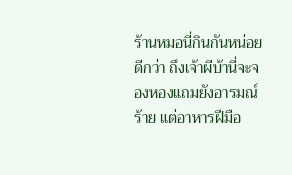ร้านหมอนี่กินกันหน่อยดีกว่า ถึงเจ้าผีบ้านี่จะจองหองแถมยังอารมณ์ร้าย แต่อาหารฝีมือ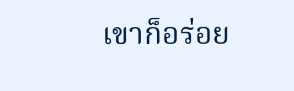เขาก็อร่อย